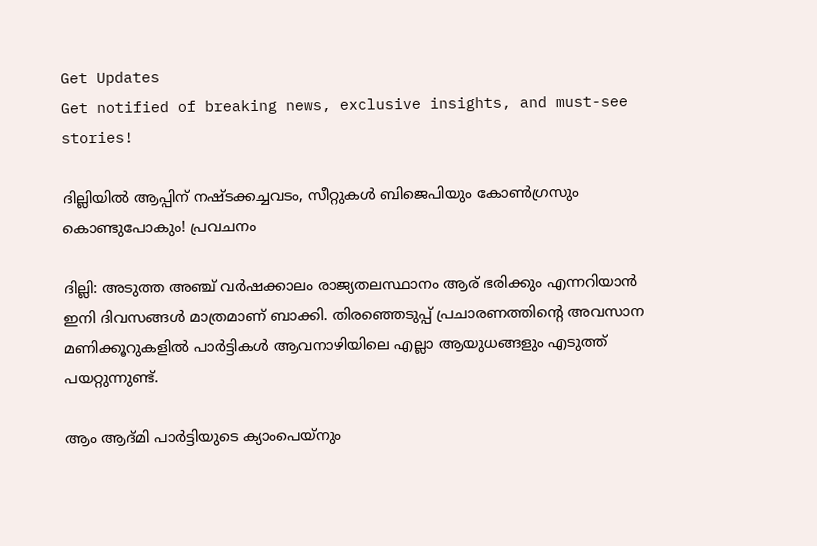Get Updates
Get notified of breaking news, exclusive insights, and must-see stories!

ദില്ലിയിൽ ആപ്പിന് നഷ്ടക്കച്ചവടം, സീറ്റുകൾ ബിജെപിയും കോൺഗ്രസും കൊണ്ടുപോകും! പ്രവചനം

ദില്ലി: അടുത്ത അഞ്ച് വര്‍ഷക്കാലം രാജ്യതലസ്ഥാനം ആര് ഭരിക്കും എന്നറിയാന്‍ ഇനി ദിവസങ്ങള്‍ മാത്രമാണ് ബാക്കി. തിരഞ്ഞെടുപ്പ് പ്രചാരണത്തിന്റെ അവസാന മണിക്കൂറുകളില്‍ പാര്‍ട്ടികള്‍ ആവനാഴിയിലെ എല്ലാ ആയുധങ്ങളും എടുത്ത് പയറ്റുന്നുണ്ട്.

ആം ആദ്മി പാര്‍ട്ടിയുടെ ക്യാംപെയ്‌നും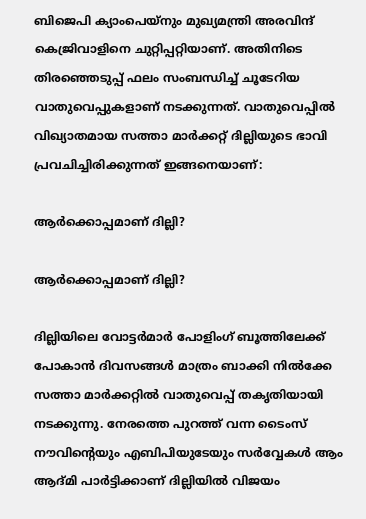ബിജെപി ക്യാംപെയ്‌നും മുഖ്യമന്ത്രി അരവിന്ദ് കെജ്രിവാളിനെ ചുറ്റിപ്പറ്റിയാണ്. അതിനിടെ തിരഞ്ഞെടുപ്പ് ഫലം സംബന്ധിച്ച് ചൂടേറിയ വാതുവെപ്പുകളാണ് നടക്കുന്നത്. വാതുവെപ്പില്‍ വിഖ്യാതമായ സത്താ മാര്‍ക്കറ്റ് ദില്ലിയുടെ ഭാവി പ്രവചിച്ചിരിക്കുന്നത് ഇങ്ങനെയാണ്:

ആർക്കൊപ്പമാണ് ദില്ലി?

ആർക്കൊപ്പമാണ് ദില്ലി?

ദില്ലിയിലെ വോട്ടര്‍മാര്‍ പോളിംഗ് ബൂത്തിലേക്ക് പോകാന്‍ ദിവസങ്ങള്‍ മാത്രം ബാക്കി നില്‍ക്കേ സത്താ മാര്‍ക്കറ്റില്‍ വാതുവെപ്പ് തകൃതിയായി നടക്കുന്നു. നേരത്തെ പുറത്ത് വന്ന ടൈംസ് നൗവിന്റെയും എബിപിയുടേയും സര്‍വ്വേകള്‍ ആം ആദ്മി പാര്‍ട്ടിക്കാണ് ദില്ലിയില്‍ വിജയം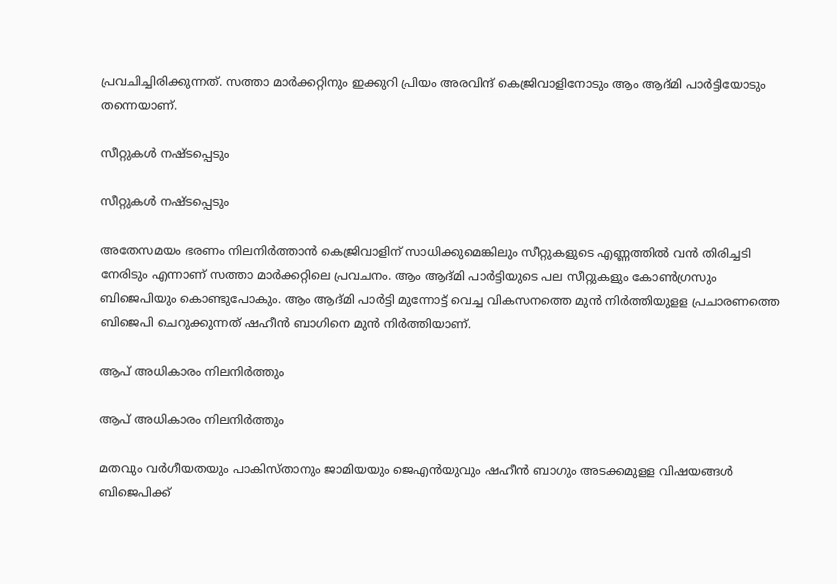പ്രവചിച്ചിരിക്കുന്നത്. സത്താ മാര്‍ക്കറ്റിനും ഇക്കുറി പ്രിയം അരവിന്ദ് കെജ്രിവാളിനോടും ആം ആദ്മി പാര്‍ട്ടിയോടും തന്നെയാണ്.

സീറ്റുകൾ നഷ്ടപ്പെടും

സീറ്റുകൾ നഷ്ടപ്പെടും

അതേസമയം ഭരണം നിലനിര്‍ത്താന്‍ കെജ്രിവാളിന് സാധിക്കുമെങ്കിലും സീറ്റുകളുടെ എണ്ണത്തില്‍ വന്‍ തിരിച്ചടി നേരിടും എന്നാണ് സത്താ മാര്‍ക്കറ്റിലെ പ്രവചനം. ആം ആദ്മി പാര്‍ട്ടിയുടെ പല സീറ്റുകളും കോണ്‍ഗ്രസും ബിജെപിയും കൊണ്ടുപോകും. ആം ആദ്മി പാര്‍ട്ടി മുന്നോട്ട് വെച്ച വികസനത്തെ മുന്‍ നിര്‍ത്തിയുളള പ്രചാരണത്തെ ബിജെപി ചെറുക്കുന്നത് ഷഹീന്‍ ബാഗിനെ മുന്‍ നിര്‍ത്തിയാണ്.

ആപ് അധികാരം നിലനിർത്തും

ആപ് അധികാരം നിലനിർത്തും

മതവും വര്‍ഗീയതയും പാകിസ്താനും ജാമിയയും ജെഎന്‍യുവും ഷഹീന്‍ ബാഗും അടക്കമുളള വിഷയങ്ങള്‍ ബിജെപിക്ക്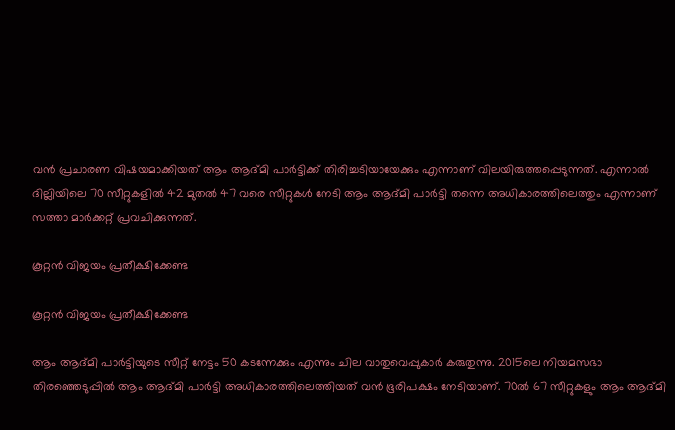വന്‍ പ്രചാരണ വിഷയമാക്കിയത് ആം ആദ്മി പാര്‍ട്ടിക്ക് തിരിച്ചടിയായേക്കും എന്നാണ് വിലയിരുത്തപ്പെടുന്നത്. എന്നാല്‍ ദില്ലിയിലെ 70 സീറ്റുകളില്‍ 42 മുതല്‍ 47 വരെ സീറ്റുകള്‍ നേടി ആം ആദ്മി പാര്‍ട്ടി തന്നെ അധികാരത്തിലെത്തും എന്നാണ് സത്താ മാര്‍ക്കറ്റ് പ്രവചിക്കുന്നത്.

കൂറ്റൻ വിജയം പ്രതീക്ഷിക്കേണ്ട

കൂറ്റൻ വിജയം പ്രതീക്ഷിക്കേണ്ട

ആം ആദ്മി പാര്‍ട്ടിയുടെ സീറ്റ് നേട്ടം 50 കടന്നേക്കും എന്നും ചില വാതുവെപ്പുകാര്‍ കരുതുന്നു. 2015ലെ നിയമസഭാ തിരഞ്ഞെടുപ്പില്‍ ആം ആദ്മി പാര്‍ട്ടി അധികാരത്തിലെത്തിയത് വന്‍ ഭൂരിപക്ഷം നേടിയാണ്. 70ല്‍ 67 സീറ്റുകളും ആം ആദ്മി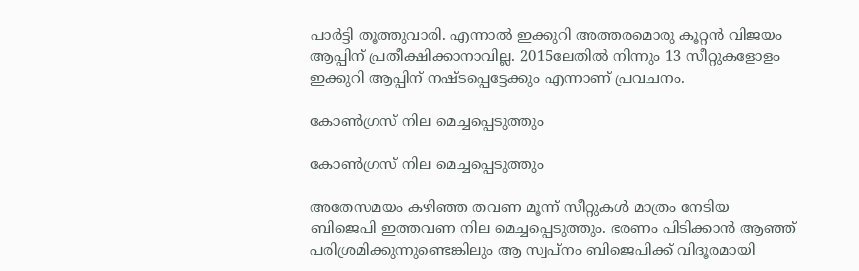പാര്‍ട്ടി തൂത്തുവാരി. എന്നാല്‍ ഇക്കുറി അത്തരമൊരു കൂറ്റന്‍ വിജയം ആപ്പിന് പ്രതീക്ഷിക്കാനാവില്ല. 2015ലേതില്‍ നിന്നും 13 സീറ്റുകളോളം ഇക്കുറി ആപ്പിന് നഷ്ടപ്പെട്ടേക്കും എന്നാണ് പ്രവചനം.

കോൺഗ്രസ് നില മെച്ചപ്പെടുത്തും

കോൺഗ്രസ് നില മെച്ചപ്പെടുത്തും

അതേസമയം കഴിഞ്ഞ തവണ മൂന്ന് സീറ്റുകള്‍ മാത്രം നേടിയ ബിജെപി ഇത്തവണ നില മെച്ചപ്പെടുത്തും. ഭരണം പിടിക്കാന്‍ ആഞ്ഞ് പരിശ്രമിക്കുന്നുണ്ടെങ്കിലും ആ സ്വപ്‌നം ബിജെപിക്ക് വിദൂരമായി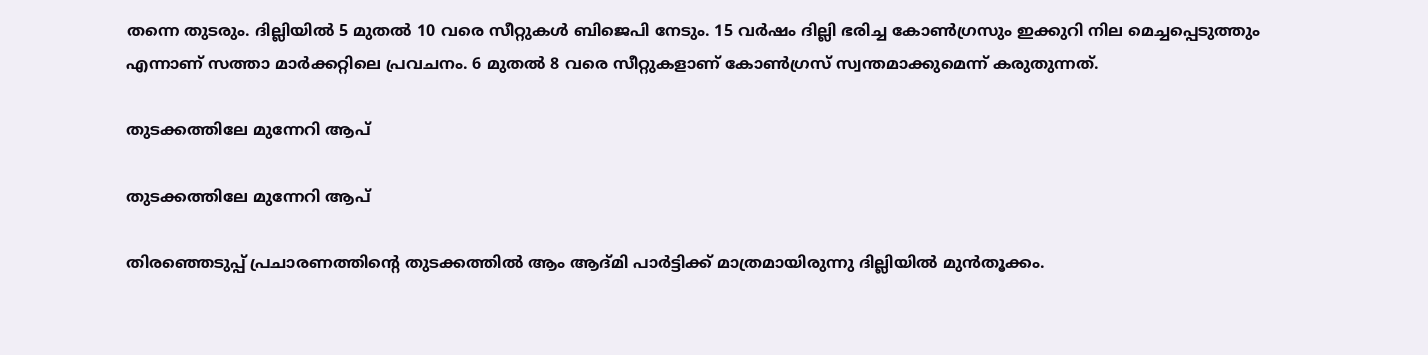തന്നെ തുടരും. ദില്ലിയില്‍ 5 മുതല്‍ 10 വരെ സീറ്റുകള്‍ ബിജെപി നേടും. 15 വര്‍ഷം ദില്ലി ഭരിച്ച കോണ്‍ഗ്രസും ഇക്കുറി നില മെച്ചപ്പെടുത്തും എന്നാണ് സത്താ മാര്‍ക്കറ്റിലെ പ്രവചനം. 6 മുതല്‍ 8 വരെ സീറ്റുകളാണ് കോണ്‍ഗ്രസ് സ്വന്തമാക്കുമെന്ന് കരുതുന്നത്.

തുടക്കത്തിലേ മുന്നേറി ആപ്

തുടക്കത്തിലേ മുന്നേറി ആപ്

തിരഞ്ഞെടുപ്പ് പ്രചാരണത്തിന്റെ തുടക്കത്തില്‍ ആം ആദ്മി പാര്‍ട്ടിക്ക് മാത്രമായിരുന്നു ദില്ലിയില്‍ മുന്‍തൂക്കം.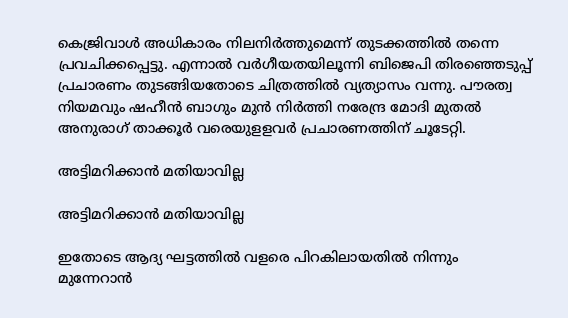കെജ്രിവാള്‍ അധികാരം നിലനിര്‍ത്തുമെന്ന് തുടക്കത്തില്‍ തന്നെ പ്രവചിക്കപ്പെട്ടു. എന്നാല്‍ വര്‍ഗീയതയിലൂന്നി ബിജെപി തിരഞ്ഞെടുപ്പ് പ്രചാരണം തുടങ്ങിയതോടെ ചിത്രത്തില്‍ വ്യത്യാസം വന്നു. പൗരത്വ നിയമവും ഷഹീന്‍ ബാഗും മുന്‍ നിര്‍ത്തി നരേന്ദ്ര മോദി മുതല്‍ അനുരാഗ് താക്കൂര്‍ വരെയുളളവര്‍ പ്രചാരണത്തിന് ചൂടേറ്റി.

അട്ടിമറിക്കാൻ മതിയാവില്ല

അട്ടിമറിക്കാൻ മതിയാവില്ല

ഇതോടെ ആദ്യ ഘട്ടത്തില്‍ വളരെ പിറകിലായതില്‍ നിന്നും മുന്നേറാന്‍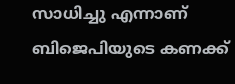സാധിച്ചു എന്നാണ് ബിജെപിയുടെ കണക്ക്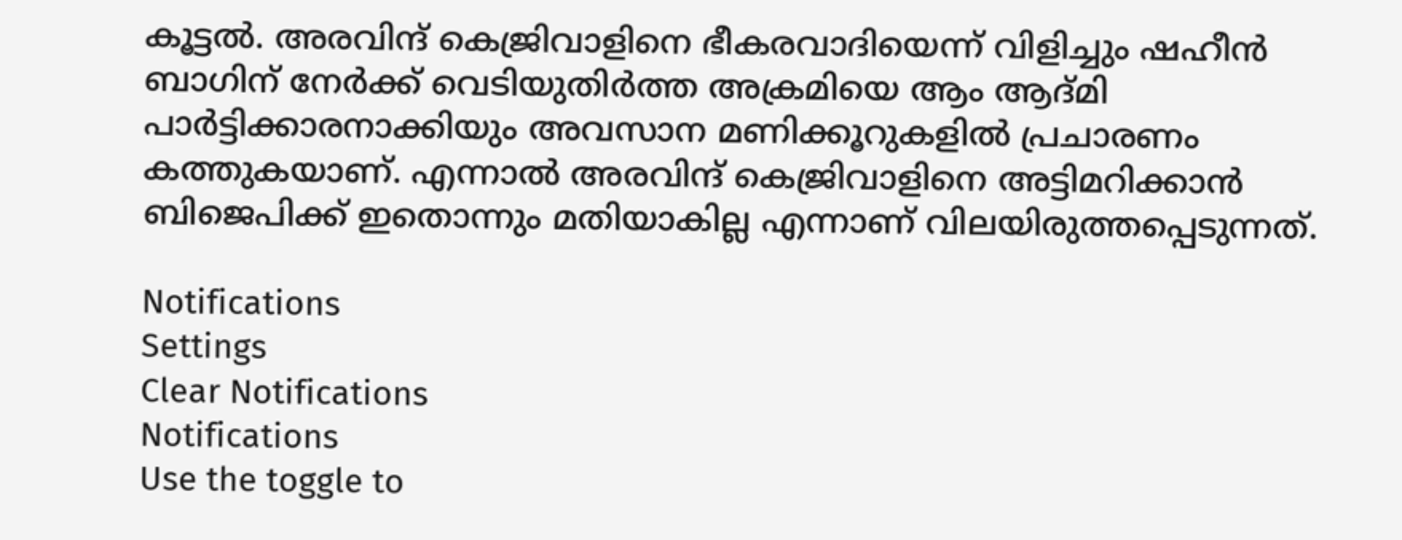കൂട്ടൽ. അരവിന്ദ് കെജ്രിവാളിനെ ഭീകരവാദിയെന്ന് വിളിച്ചും ഷഹീന്‍ ബാഗിന് നേര്‍ക്ക് വെടിയുതിര്‍ത്ത അക്രമിയെ ആം ആദ്മി പാര്‍ട്ടിക്കാരനാക്കിയും അവസാന മണിക്കൂറുകളില്‍ പ്രചാരണം കത്തുകയാണ്. എന്നാല്‍ അരവിന്ദ് കെജ്രിവാളിനെ അട്ടിമറിക്കാന്‍ ബിജെപിക്ക് ഇതൊന്നും മതിയാകില്ല എന്നാണ് വിലയിരുത്തപ്പെടുന്നത്.

Notifications
Settings
Clear Notifications
Notifications
Use the toggle to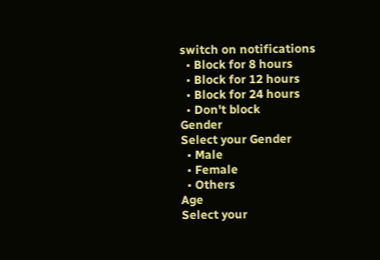switch on notifications
  • Block for 8 hours
  • Block for 12 hours
  • Block for 24 hours
  • Don't block
Gender
Select your Gender
  • Male
  • Female
  • Others
Age
Select your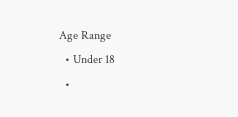Age Range
  • Under 18
  •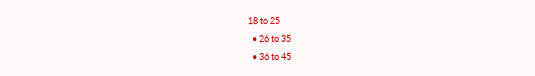18 to 25
  • 26 to 35
  • 36 to 45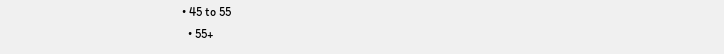• 45 to 55
  • 55+